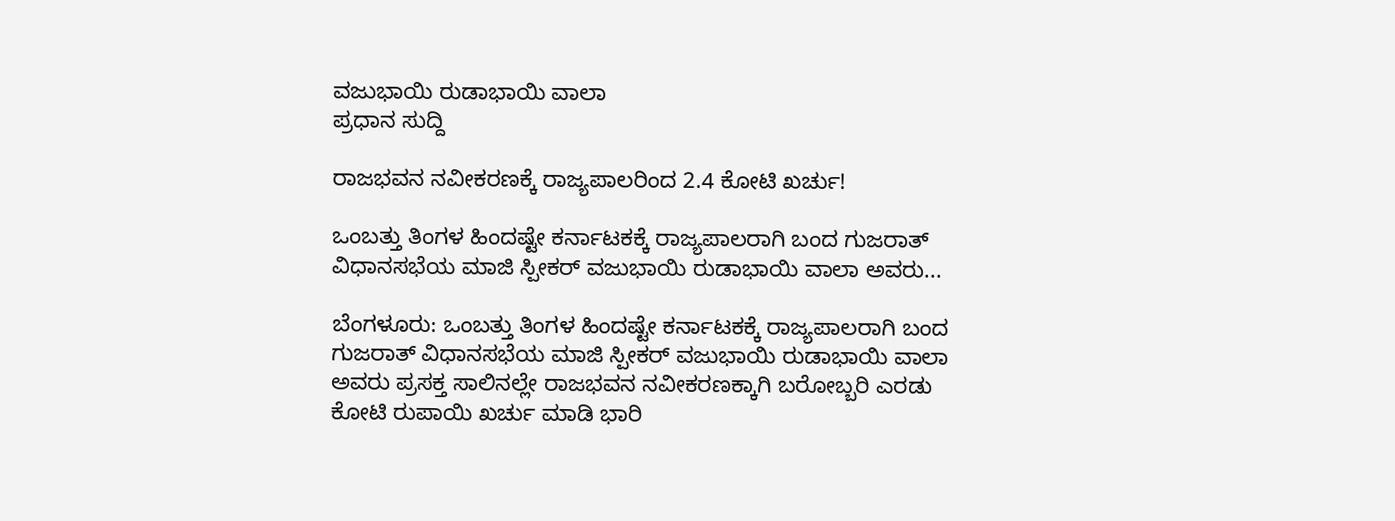ವಜುಭಾಯಿ ರುಡಾಭಾಯಿ ವಾಲಾ
ಪ್ರಧಾನ ಸುದ್ದಿ

ರಾಜಭವನ ನವೀಕರಣಕ್ಕೆ ರಾಜ್ಯಪಾಲರಿಂದ 2.4 ಕೋಟಿ ಖರ್ಚು!

ಒಂಬತ್ತು ತಿಂಗಳ ಹಿಂದಷ್ಟೇ ಕರ್ನಾಟಕಕ್ಕೆ ರಾಜ್ಯಪಾಲರಾಗಿ ಬಂದ ಗುಜರಾತ್ ವಿಧಾನಸಭೆಯ ಮಾಜಿ ಸ್ಪೀಕರ್ ವಜುಭಾಯಿ ರುಡಾಭಾಯಿ ವಾಲಾ ಅವರು...

ಬೆಂಗಳೂರು: ಒಂಬತ್ತು ತಿಂಗಳ ಹಿಂದಷ್ಟೇ ಕರ್ನಾಟಕಕ್ಕೆ ರಾಜ್ಯಪಾಲರಾಗಿ ಬಂದ ಗುಜರಾತ್ ವಿಧಾನಸಭೆಯ ಮಾಜಿ ಸ್ಪೀಕರ್ ವಜುಭಾಯಿ ರುಡಾಭಾಯಿ ವಾಲಾ ಅವರು ಪ್ರಸಕ್ತ ಸಾಲಿನಲ್ಲೇ ರಾಜಭವನ ನವೀಕರಣಕ್ಕಾಗಿ ಬರೋಬ್ಬರಿ ಎರಡು ಕೋಟಿ ರುಪಾಯಿ ಖರ್ಚು ಮಾಡಿ ಭಾರಿ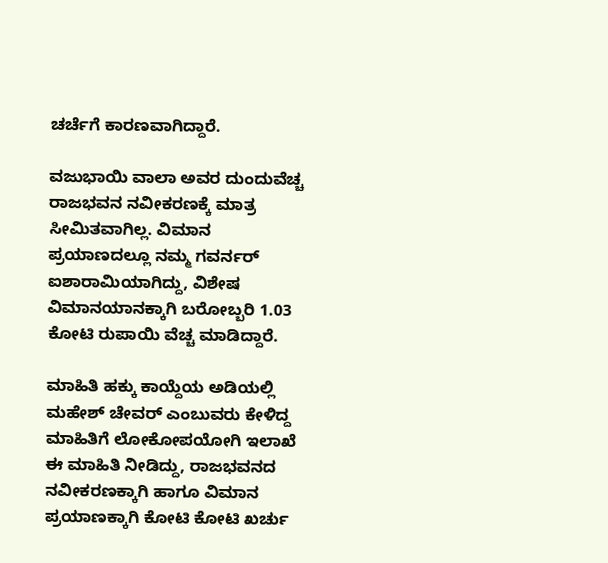ಚರ್ಚೆಗೆ ಕಾರಣವಾಗಿದ್ದಾರೆ.

ವಜುಭಾಯಿ ವಾಲಾ ಅವರ ದುಂದುವೆಚ್ಚ ರಾಜಭವನ ನವೀಕರಣಕ್ಕೆ ಮಾತ್ರ ಸೀಮಿತವಾಗಿಲ್ಲ. ವಿಮಾನ ಪ್ರಯಾಣದಲ್ಲೂ ನಮ್ಮ ಗವರ್ನರ್ ಐಶಾರಾಮಿಯಾಗಿದ್ದು, ವಿಶೇಷ ವಿಮಾನಯಾನಕ್ಕಾಗಿ ಬರೋಬ್ಬರಿ 1.03 ಕೋಟಿ ರುಪಾಯಿ ವೆಚ್ಚ ಮಾಡಿದ್ದಾರೆ.

ಮಾಹಿತಿ ಹಕ್ಕು ಕಾಯ್ದೆಯ ಅಡಿಯಲ್ಲಿ ಮಹೇಶ್ ಚೇವರ್ ಎಂಬುವರು ಕೇಳಿದ್ದ ಮಾಹಿತಿಗೆ ಲೋಕೋಪಯೋಗಿ ಇಲಾಖೆ ಈ ಮಾಹಿತಿ ನೀಡಿದ್ದು, ರಾಜಭವನದ ನವೀಕರಣಕ್ಕಾಗಿ ಹಾಗೂ ವಿಮಾನ ಪ್ರಯಾಣಕ್ಕಾಗಿ ಕೋಟಿ ಕೋಟಿ ಖರ್ಚು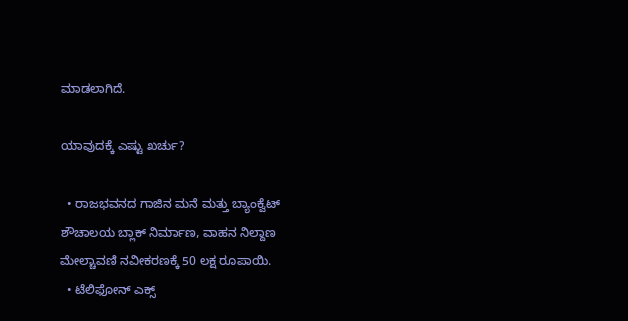ಮಾಡಲಾಗಿದೆ.

ಯಾವುದಕ್ಕೆ ಎಷ್ಟು ಖರ್ಚು?

  • ರಾಜಭವನದ ಗಾಜಿನ ಮನೆ ಮತ್ತು ಬ್ಯಾಂಕ್ವೆಟ್ ಶೌಚಾಲಯ ಬ್ಲಾಕ್ ನಿರ್ಮಾಣ, ವಾಹನ ನಿಲ್ದಾಣ ಮೇಲ್ಚಾವಣಿ ನವೀಕರಣಕ್ಕೆ 50 ಲಕ್ಷ ರೂಪಾಯಿ.
  • ಟೆಲಿಫೋನ್ ಎಕ್ಸ್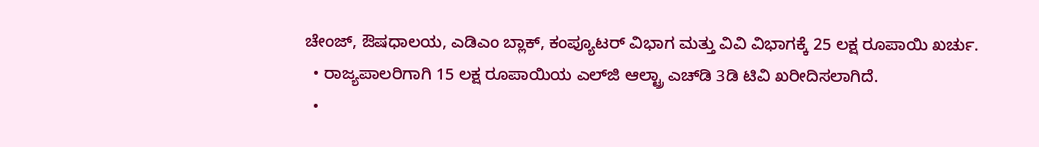ಚೇಂಜ್, ಔಷಧಾಲಯ, ಎಡಿಎಂ ಬ್ಲಾಕ್, ಕಂಪ್ಯೂಟರ್ ವಿಭಾಗ ಮತ್ತು ವಿವಿ ವಿಭಾಗಕ್ಕೆ 25 ಲಕ್ಷ ರೂಪಾಯಿ ಖರ್ಚು.
  • ರಾಜ್ಯಪಾಲರಿಗಾಗಿ 15 ಲಕ್ಷ ರೂಪಾಯಿಯ ಎಲ್‌ಜಿ ಆಲ್ಟ್ರಾ ಎಚ್‌ಡಿ 3ಡಿ ಟಿವಿ ‌ಖರೀದಿಸಲಾಗಿದೆ.
  •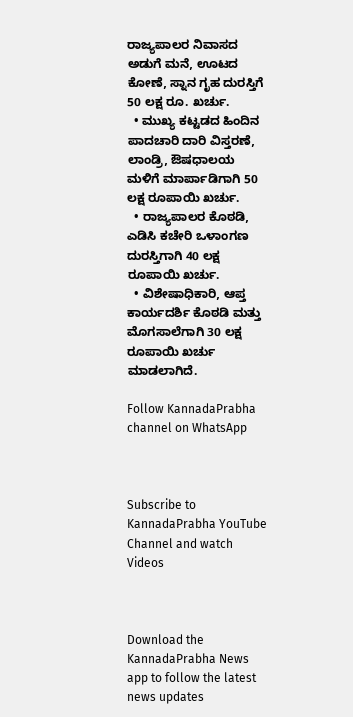ರಾಜ್ಯಪಾಲರ ನಿವಾಸದ ಅಡುಗೆ ಮನೆ, ಊಟದ ಕೋಣೆ, ಸ್ನಾನ ಗೃಹ ದುರಸ್ತಿಗೆ 50 ಲಕ್ಷ ರೂ. ಖರ್ಚು.
  • ಮುಖ್ಯ ಕಟ್ಟಡದ ಹಿಂದಿನ ಪಾದಚಾರಿ ದಾರಿ ವಿಸ್ತರಣೆ, ಲಾಂಡ್ರಿ, ಔಷಧಾಲಯ ಮಳಿಗೆ ಮಾರ್ಪಾಡಿಗಾಗಿ 50 ಲಕ್ಷ ರೂಪಾಯಿ ಖರ್ಚು.
  • ರಾಜ್ಯಪಾಲರ ಕೊಠಡಿ, ಎಡಿಸಿ ಕಚೇರಿ ಒಳಾಂಗಣ ದುರಸ್ತಿಗಾಗಿ 40 ಲಕ್ಷ ರೂಪಾಯಿ ಖರ್ಚು.
  • ವಿಶೇಷಾಧಿಕಾರಿ, ಆಪ್ತ ಕಾರ್ಯದರ್ಶಿ ಕೊಠಡಿ ಮತ್ತು ಮೊಗಸಾಲೆಗಾಗಿ 30 ಲಕ್ಷ ರೂಪಾಯಿ ಖರ್ಚು ಮಾಡಲಾಗಿದೆ.

Follow KannadaPrabha channel on WhatsApp



Subscribe to KannadaPrabha YouTube Channel and watch Videos



Download the KannadaPrabha News app to follow the latest news updates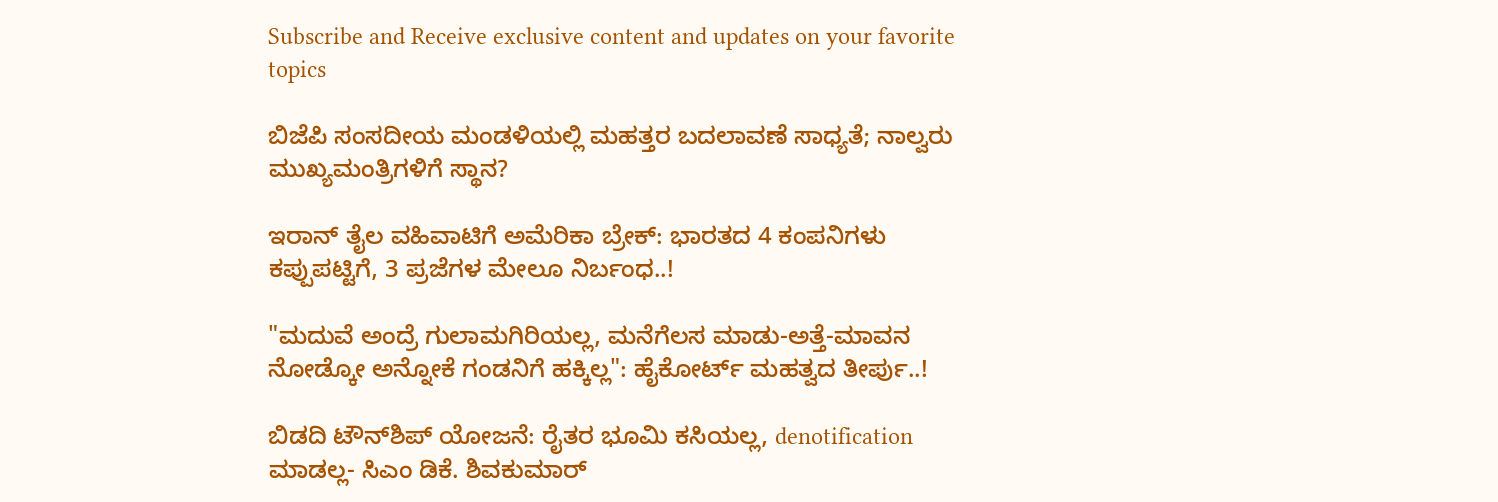Subscribe and Receive exclusive content and updates on your favorite topics

ಬಿಜೆಪಿ ಸಂಸದೀಯ ಮಂಡಳಿಯಲ್ಲಿ ಮಹತ್ತರ ಬದಲಾವಣೆ ಸಾಧ್ಯತೆ; ನಾಲ್ವರು ಮುಖ್ಯಮಂತ್ರಿಗಳಿಗೆ ಸ್ಥಾನ?

ಇರಾನ್‌ ತೈಲ ವಹಿವಾಟಿಗೆ ಅಮೆರಿಕಾ ಬ್ರೇಕ್: ಭಾರತದ 4 ಕಂಪನಿಗಳು ಕಪ್ಪುಪಟ್ಟಿಗೆ, 3 ಪ್ರಜೆಗಳ ಮೇಲೂ ನಿರ್ಬಂಧ..!

"ಮದುವೆ ಅಂದ್ರೆ ಗುಲಾಮಗಿರಿಯಲ್ಲ, ಮನೆಗೆಲಸ ಮಾಡು-ಅತ್ತೆ-ಮಾವನ ನೋಡ್ಕೋ ಅನ್ನೋಕೆ ಗಂಡನಿಗೆ ಹಕ್ಕಿಲ್ಲ": ಹೈಕೋರ್ಟ್ ಮಹತ್ವದ ತೀರ್ಪು..!

ಬಿಡದಿ ಟೌನ್‌ಶಿಪ್‌ ಯೋಜನೆ: ರೈತರ ಭೂಮಿ ಕಸಿಯಲ್ಲ, denotification ಮಾಡಲ್ಲ- ಸಿಎಂ ಡಿಕೆ. ಶಿವಕುಮಾರ್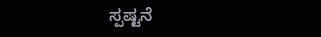ಸ್ಪಷ್ಟನೆ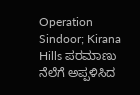Operation Sindoor; Kirana Hills ಪರಮಾಣು ನೆಲೆಗೆ ಅಪ್ಪಳಿಸಿದ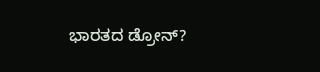ಭಾರತದ ಡ್ರೋನ್?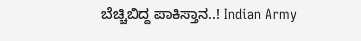ಬೆಚ್ಚಿಬಿದ್ದ ಪಾಕಿಸ್ತಾನ..! Indian Army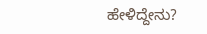ಹೇಳಿದ್ದೇನು?